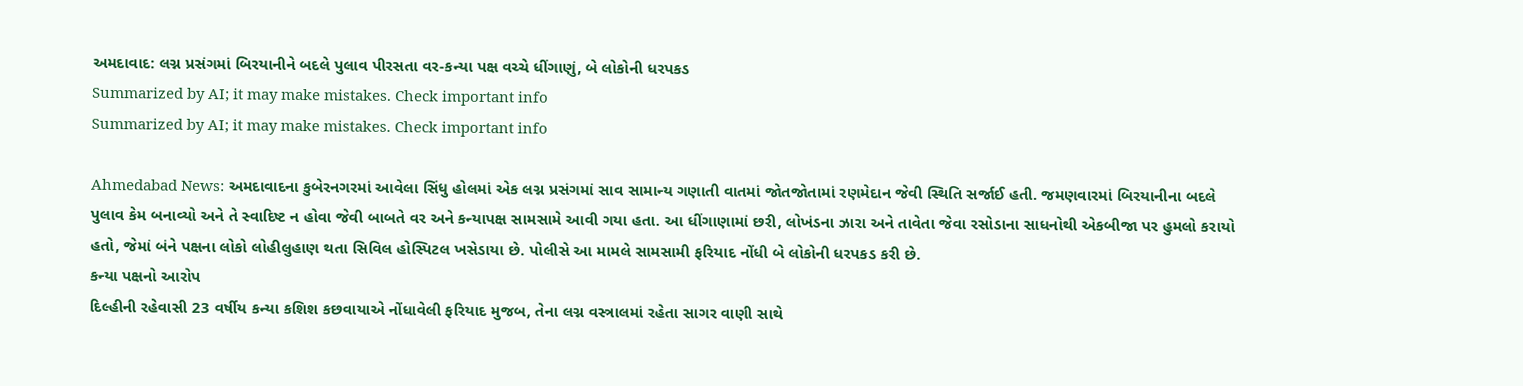અમદાવાદ: લગ્ન પ્રસંગમાં બિરયાનીને બદલે પુલાવ પીરસતા વર-કન્યા પક્ષ વચ્ચે ધીંગાણું, બે લોકોની ધરપકડ
Summarized by AI; it may make mistakes. Check important info
Summarized by AI; it may make mistakes. Check important info

Ahmedabad News: અમદાવાદના કુબેરનગરમાં આવેલા સિંધુ હોલમાં એક લગ્ન પ્રસંગમાં સાવ સામાન્ય ગણાતી વાતમાં જોતજોતામાં રણમેદાન જેવી સ્થિતિ સર્જાઈ હતી. જમણવારમાં બિરયાનીના બદલે પુલાવ કેમ બનાવ્યો અને તે સ્વાદિષ્ટ ન હોવા જેવી બાબતે વર અને કન્યાપક્ષ સામસામે આવી ગયા હતા. આ ધીંગાણામાં છરી, લોખંડના ઝારા અને તાવેતા જેવા રસોડાના સાધનોથી એકબીજા પર હુમલો કરાયો હતો, જેમાં બંને પક્ષના લોકો લોહીલુહાણ થતા સિવિલ હોસ્પિટલ ખસેડાયા છે. પોલીસે આ મામલે સામસામી ફરિયાદ નોંધી બે લોકોની ધરપકડ કરી છે.
કન્યા પક્ષનો આરોપ
દિલ્હીની રહેવાસી 23 વર્ષીય કન્યા કશિશ કછવાયાએ નોંધાવેલી ફરિયાદ મુજબ, તેના લગ્ન વસ્ત્રાલમાં રહેતા સાગર વાણી સાથે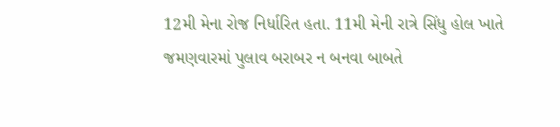12મી મેના રોજ નિર્ધારિત હતા. 11મી મેની રાત્રે સિંધુ હોલ ખાતે જમણવારમાં પુલાવ બરાબર ન બનવા બાબતે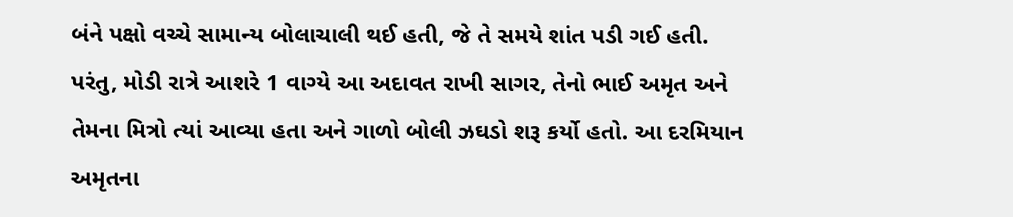બંને પક્ષો વચ્ચે સામાન્ય બોલાચાલી થઈ હતી, જે તે સમયે શાંત પડી ગઈ હતી. પરંતુ, મોડી રાત્રે આશરે 1 વાગ્યે આ અદાવત રાખી સાગર, તેનો ભાઈ અમૃત અને તેમના મિત્રો ત્યાં આવ્યા હતા અને ગાળો બોલી ઝઘડો શરૂ કર્યો હતો. આ દરમિયાન અમૃતના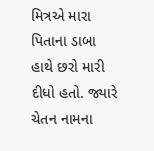મિત્રએ મારા પિતાના ડાબા હાથે છરો મારી દીધો હતો. જ્યારે ચેતન નામના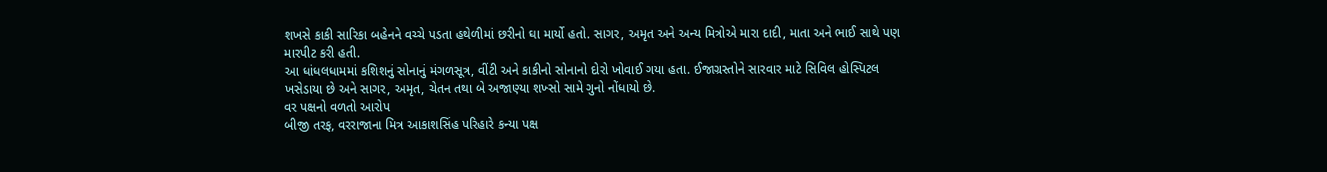શખસે કાકી સારિકા બહેનને વચ્ચે પડતા હથેળીમાં છરીનો ઘા માર્યો હતો. સાગર, અમૃત અને અન્ય મિત્રોએ મારા દાદી, માતા અને ભાઈ સાથે પણ મારપીટ કરી હતી.
આ ધાંધલધામમાં કશિશનું સોનાનું મંગળસૂત્ર, વીંટી અને કાકીનો સોનાનો દોરો ખોવાઈ ગયા હતા. ઈજાગ્રસ્તોને સારવાર માટે સિવિલ હોસ્પિટલ ખસેડાયા છે અને સાગર, અમૃત, ચેતન તથા બે અજાણ્યા શખ્સો સામે ગુનો નોંધાયો છે.
વર પક્ષનો વળતો આરોપ
બીજી તરફ, વરરાજાના મિત્ર આકાશસિંહ પરિહારે કન્યા પક્ષ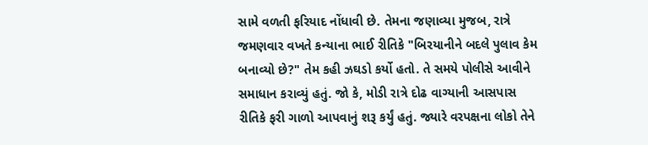સામે વળતી ફરિયાદ નોંધાવી છે. તેમના જણાવ્યા મુજબ, રાત્રે જમણવાર વખતે કન્યાના ભાઈ રીતિકે "બિરયાનીને બદલે પુલાવ કેમ બનાવ્યો છે?" તેમ કહી ઝઘડો કર્યો હતો. તે સમયે પોલીસે આવીને સમાધાન કરાવ્યું હતું. જો કે, મોડી રાત્રે દોઢ વાગ્યાની આસપાસ રીતિકે ફરી ગાળો આપવાનું શરૂ કર્યું હતું. જ્યારે વરપક્ષના લોકો તેને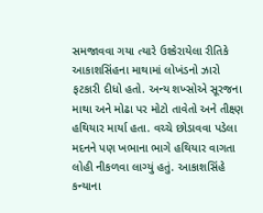સમજાવવા ગયા ત્યારે ઉશ્કેરાયેલા રીતિકે આકાશસિંહના માથામાં લોખંડનો ઝારો ફટકારી દીધો હતો. અન્ય શખ્સોએ સૂરજના માથા અને મોઢા પર મોટો તાવેતો અને તીક્ષ્ણ હથિયાર માર્યા હતા. વચ્ચે છોડાવવા પડેલા મદનને પણ ખભાના ભાગે હથિયાર વાગતા લોહી નીકળવા લાગ્યું હતું. આકાશસિંહે કન્યાના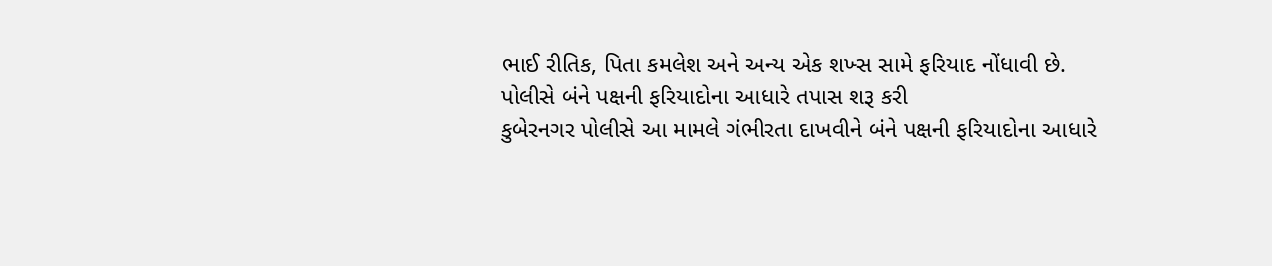ભાઈ રીતિક, પિતા કમલેશ અને અન્ય એક શખ્સ સામે ફરિયાદ નોંધાવી છે.
પોલીસે બંને પક્ષની ફરિયાદોના આધારે તપાસ શરૂ કરી
કુબેરનગર પોલીસે આ મામલે ગંભીરતા દાખવીને બંને પક્ષની ફરિયાદોના આધારે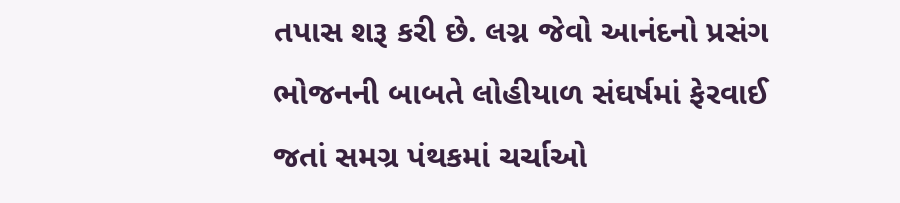તપાસ શરૂ કરી છે. લગ્ન જેવો આનંદનો પ્રસંગ ભોજનની બાબતે લોહીયાળ સંઘર્ષમાં ફેરવાઈ જતાં સમગ્ર પંથકમાં ચર્ચાઓ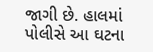જાગી છે. હાલમાં પોલીસે આ ઘટના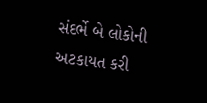સંદર્ભે બે લોકોની અટકાયત કરી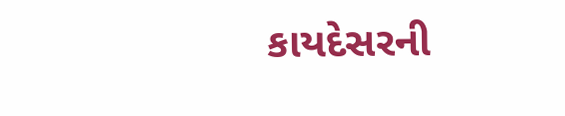કાયદેસરની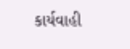કાર્યવાહી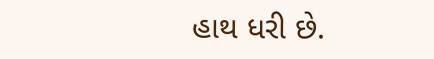હાથ ધરી છે.